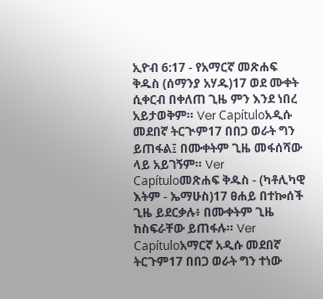ኢዮብ 6:17 - የአማርኛ መጽሐፍ ቅዱስ (ሰማንያ አሃዱ)17 ወደ ሙቀት ሲቀርብ በቀለጠ ጊዜ ምን እንደ ነበረ አይታወቅም። Ver Capítuloአዲሱ መደበኛ ትርጒም17 በበጋ ወራት ግን ይጠፋል፤ በሙቀትም ጊዜ መፋሰሻው ላይ አይገኝም። Ver Capítuloመጽሐፍ ቅዱስ - (ካቶሊካዊ እትም - ኤማሁስ)17 ፀሐይ በተኰሰች ጊዜ ይደርቃሉ፥ በሙቀትም ጊዜ ከስፍራቸው ይጠፋሉ። Ver Capítuloአማርኛ አዲሱ መደበኛ ትርጉም17 በበጋ ወራት ግን ተነው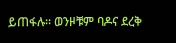ይጠፋሉ። ወንዞቹም ባዶና ደረቅ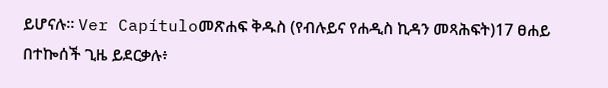ይሆናሉ። Ver Capítuloመጽሐፍ ቅዱስ (የብሉይና የሐዲስ ኪዳን መጻሕፍት)17 ፀሐይ በተኰሰች ጊዜ ይደርቃሉ፥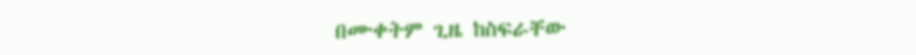በሙቀትም ጊዜ ከስፍራቸው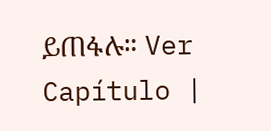ይጠፋሉ። Ver Capítulo |